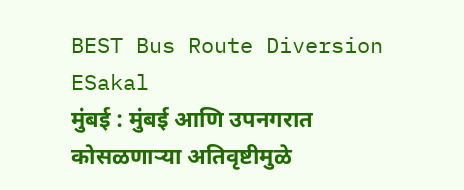BEST Bus Route Diversion
ESakal
मुंबई : मुंबई आणि उपनगरात कोसळणाऱ्या अतिवृष्टीमुळे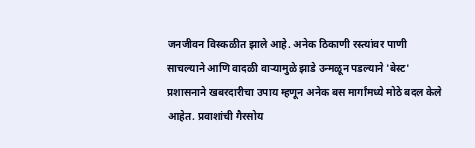जनजीवन विस्कळीत झाले आहे. अनेक ठिकाणी रस्त्यांवर पाणी साचल्याने आणि वादळी वाऱ्यामुळे झाडे उन्मळून पडल्याने 'बेस्ट' प्रशासनाने खबरदारीचा उपाय म्हणून अनेक बस मार्गांमध्ये मोठे बदल केले आहेत. प्रवाशांची गैरसोय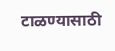टाळण्यासाठी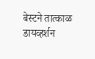बेस्टने तात्काळ डायव्हर्शन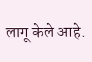लागू केले आहे.